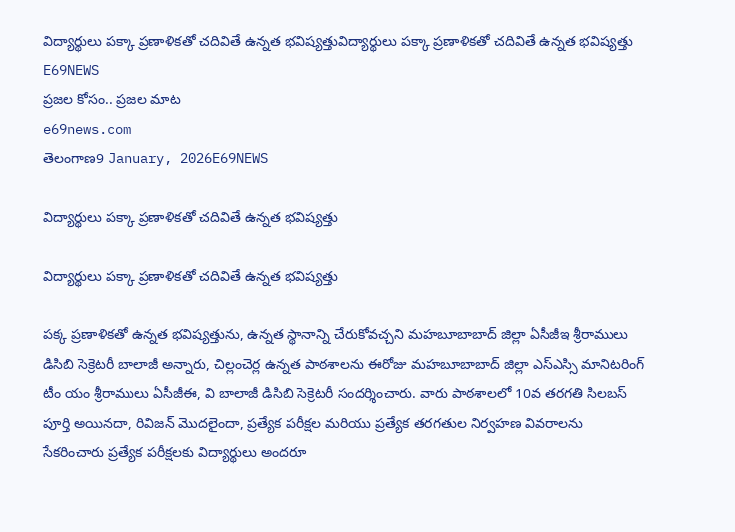విద్యార్థులు పక్కా ప్రణాళికతో చదివితే ఉన్నత భవిష్యత్తువిద్యార్థులు పక్కా ప్రణాళికతో చదివితే ఉన్నత భవిష్యత్తు
E69NEWS
ప్రజల కోసం.. ప్రజల మాట
e69news.com
తెలంగాణ9 January, 2026E69NEWS

విద్యార్థులు పక్కా ప్రణాళికతో చదివితే ఉన్నత భవిష్యత్తు

విద్యార్థులు పక్కా ప్రణాళికతో చదివితే ఉన్నత భవిష్యత్తు

పక్క ప్రణాళికతో ఉన్నత భవిష్యత్తును, ఉన్నత స్థానాన్ని చేరుకోవచ్చని మహబూబాబాద్ జిల్లా ఏసీజీఇ శ్రీరాములు డిసిబి సెక్రెటరీ బాలాజీ అన్నారు, చిల్లంచెర్ల ఉన్నత పాఠశాలను ఈరోజు మహబూబాబాద్ జిల్లా ఎస్ఎస్సి మానిటరింగ్ టీం యం శ్రీరాములు ఏసీజీఈ, వి బాలాజీ డిసిబి సెక్రెటరీ సందర్శించారు. వారు పాఠశాలలో 10వ తరగతి సిలబస్ పూర్తి అయినదా, రివిజన్ మొదలైందా, ప్రత్యేక పరీక్షల మరియు ప్రత్యేక తరగతుల నిర్వహణ వివరాలను సేకరించారు ప్రత్యేక పరీక్షలకు విద్యార్థులు అందరూ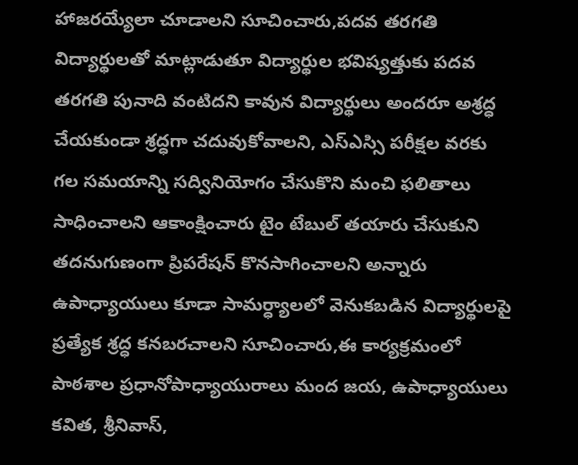హాజరయ్యేలా చూడాలని సూచించారు,పదవ తరగతి విద్యార్థులతో మాట్లాడుతూ విద్యార్థుల భవిష్యత్తుకు పదవ తరగతి పునాది వంటిదని కావున విద్యార్థులు అందరూ అశ్రద్ధ చేయకుండా శ్రద్ధగా చదువుకోవాలని, ఎస్ఎస్సి పరీక్షల వరకు గల సమయాన్ని సద్వినియోగం చేసుకొని మంచి ఫలితాలు సాధించాలని ఆకాంక్షించారు టైం టేబుల్ తయారు చేసుకుని తదనుగుణంగా ప్రిపరేషన్ కొనసాగించాలని అన్నారు ఉపాధ్యాయులు కూడా సామర్ధ్యాలలో వెనుకబడిన విద్యార్థులపై ప్రత్యేక శ్రద్ధ కనబరచాలని సూచించారు,ఈ కార్యక్రమంలో పాఠశాల ప్రధానోపాధ్యాయురాలు మంద జయ, ఉపాధ్యాయులు కవిత, శ్రీనివాస్,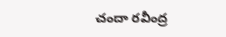చందా రవీంద్ర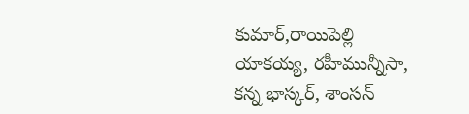కుమార్,రాయిపెల్లి యాకయ్య, రహీమున్నీసా, కన్న భాస్కర్, శాంసన్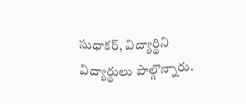సుధాకర్, విద్యార్థిని విద్యార్థులు పాల్గొన్నారు.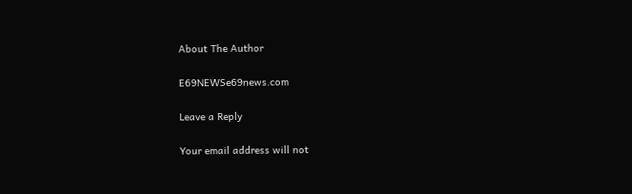About The Author

E69NEWSe69news.com

Leave a Reply

Your email address will not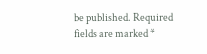be published. Required fields are marked *